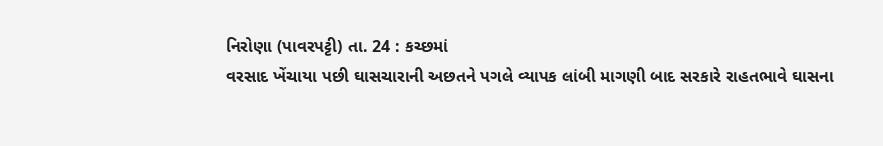નિરોણા (પાવરપટ્ટી) તા. 24 : કચ્છમાં
વરસાદ ખેંચાયા પછી ઘાસચારાની અછતને પગલે વ્યાપક લાંબી માગણી બાદ સરકારે રાહતભાવે ઘાસના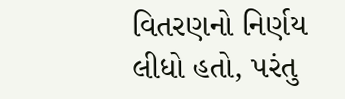વિતરણનો નિર્ણય લીધો હતો, પરંતુ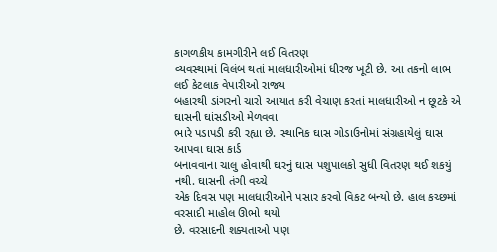કાગળકીય કામગીરીને લઈ વિતરણ
વ્યવસ્થામાં વિલંબ થતાં માલધારીઓમાં ધીરજ ખૂટી છે. આ તકનો લાભ લઈ કેટલાક વેપારીઓ રાજ્ય
બહારથી ડાંગરનો ચારો આયાત કરી વેચાણ કરતાં માલધારીઓ ન છૂટકે એ ઘાસની ઘાંસડીઓ મેળવવા
ભારે પડાપડી કરી રહ્યા છે. સ્થાનિક ઘાસ ગોડાઉનોમાં સંગ્રહાયેલું ઘાસ આપવા ઘાસ કાર્ડ
બનાવવાના ચાલુ હોવાથી ઘરનું ઘાસ પશુપાલકો સુધી વિતરણ થઈ શકયું નથી. ઘાસની તંગી વચ્ચે
એક દિવસ પણ માલધારીઓને પસાર કરવો વિકટ બન્યો છે. હાલ કચ્છમાં વરસાદી માહોલ ઊભો થયો
છે. વરસાદની શક્યતાઓ પણ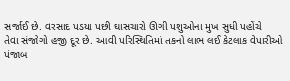સર્જાઈ છે. વરસાદ પડયા પછી ઘાસચારો ઊગી પશુઓના મુખ સુધી પહોંચે
તેવા સંજોગો હજી દૂર છે. આવી પરિસ્થિતિમાં તકનો લાભ લઈ કેટલાક વેપારીઓ પંજાબ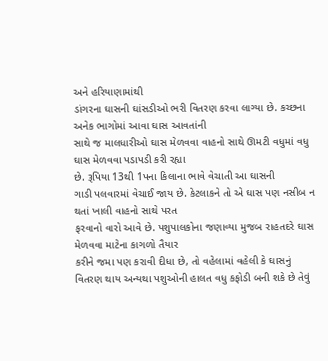અને હરિયાણામાંથી
ડાંગરના ઘાસની ઘાંસડીઓ ભરી વિતરણ કરવા લાગ્યા છે. કચ્છના અનેક ભાગોમાં આવા ઘાસ આવતાંની
સાથે જ માલધારીઓ ઘાસ મેળવવા વાહનો સાથે ઊમટી વધુમાં વધુ ઘાસ મેળવવા પડાપડી કરી રહ્યા
છે. રૂપિયા 13થી 1પના કિલાના ભાવે વેચાતી આ ઘાસની
ગાડી પલવારમાં વેચાઈ જાય છે. કેટલાકને તો એ ઘાસ પણ નસીબ ન થતાં ખાલી વાહનો સાથે પરત
ફરવાનો વારો આવે છે. પશુપાલકોના જણાવ્યા મુજબ રાહતદરે ઘાસ મેળવવા માટેના કાગળો તૈયાર
કરીને જમા પણ કરાવી દીધા છે, તો વહેલામાં વહેલી કે ઘાસનું
વિતરણ થાય અન્યથા પશુઓની હાલત વધુ કફોડી બની શકે છે તેવું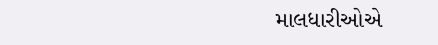માલધારીઓએ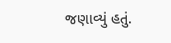જણાવ્યું હતું.